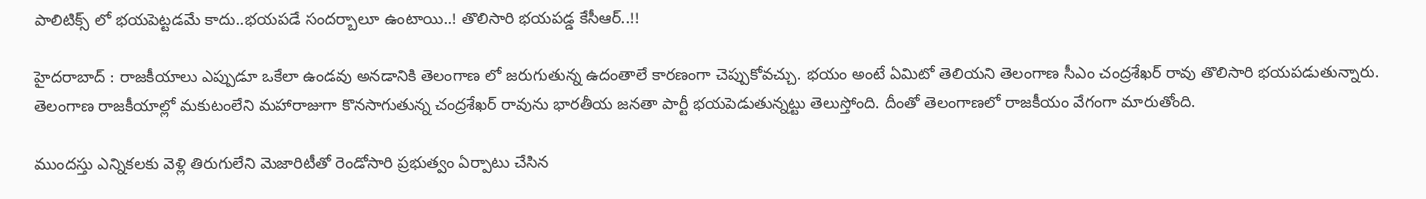పాలిటిక్స్ లో భయపెట్టడమే కాదు..భయపడే సందర్బాలూ ఉంటాయి..! తొలిసారి భయపడ్డ కేసీఆర్..!!

హైదరాబాద్ : రాజకీయాలు ఎప్పుడూ ఒకేలా ఉండవు అనడానికి తెలంగాణ లో జరుగుతున్న ఉదంతాలే కారణంగా చెప్పుకోవచ్చు. భయం అంటే ఏమిటో తెలియని తెలంగాణ సీఎం చంద్రశేఖర్ రావు తొలిసారి భయపడుతున్నారు. తెలంగాణ రాజకీయాల్లో మకుటంలేని మహారాజుగా కొనసాగుతున్న చంద్రశేఖర్ రావును భారతీయ జనతా పార్టీ భయపెడుతున్నట్టు తెలుస్తోంది. దీంతో తెలంగాణలో రాజకీయం వేగంగా మారుతోంది.

ముందస్తు ఎన్నికలకు వెళ్లి తిరుగులేని మెజారిటీతో రెండోసారి ప్రభుత్వం ఏర్పాటు చేసిన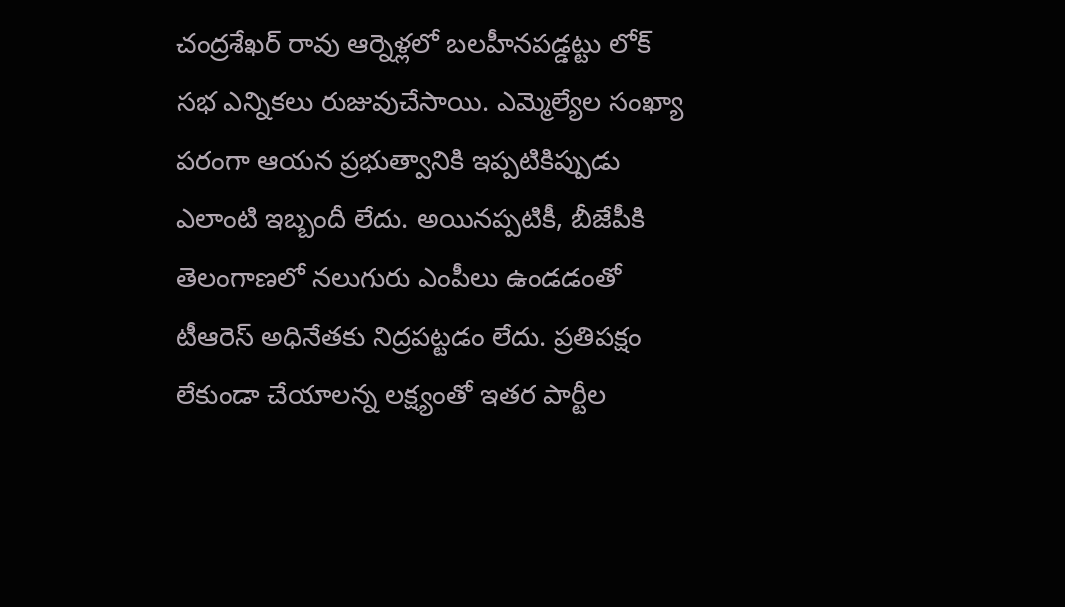చంద్రశేఖర్ రావు ఆర్నెళ్లలో బలహీనపడ్డట్టు లోక్ సభ ఎన్నికలు రుజువుచేసాయి. ఎమ్మెల్యేల సంఖ్యా పరంగా ఆయన ప్రభుత్వానికి ఇప్పటికిప్పుడు ఎలాంటి ఇబ్బందీ లేదు. అయినప్పటికీ, బీజేపీకి తెలంగాణలో నలుగురు ఎంపీలు ఉండడంతో టీఆరెస్ అధినేతకు నిద్రపట్టడం లేదు. ప్రతిపక్షం లేకుండా చేయాలన్న లక్ష్యంతో ఇతర పార్టీల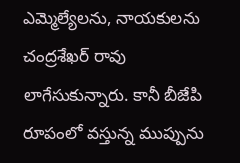ఎమ్మెల్యేలను, నాయకులను చంద్రశేఖర్ రావు లాగేసుకున్నారు. కానీ బీజేపి రూపంలో వస్తున్న ముప్పును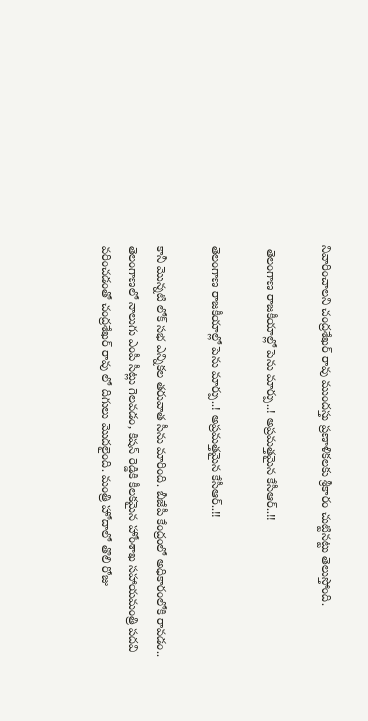నివారించాలని చంద్రశేఖర్ రావు ముందస్తు ప్రణాళికలకు శ్రీకారం చుట్టినట్టు తెలుస్తోంది.

 తెలంగాణ రాజకీయాల్లో పెను మార్పు..! అప్రమత్తమైన కేసీఆర్..!!

తెలంగాణ రాజకీయాల్లో పెను మార్పు..! అప్రమత్తమైన కేసీఆర్..!!

కానీ మొన్నటి లోక్ సభ ఎన్నికల తరువాత సీను మారింది. బీజేపీ కేంద్రంలో అధికారంలోకి రావడం.. తెలంగాణలో నాలుగు ఎంపీ సీట్లు గెలవడం, కిషన్ రెడ్డికి కీలకమైన హోంశాఖ సహాయమంత్రి పదవి వరించడంతో చంద్రశేఖర్ రావు లో దిగులు మొదలైంది. మంత్రి హోదాలో తొలి రోజు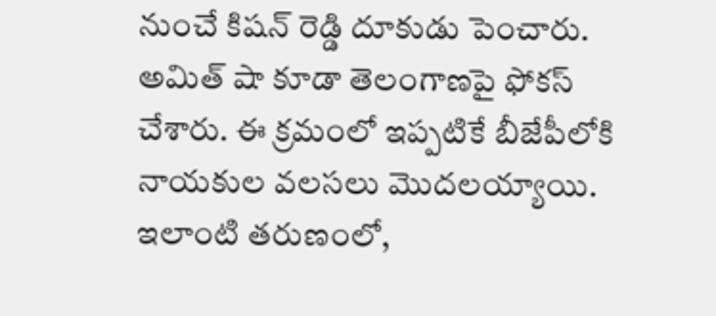నుంచే కిషన్ రెడ్డి దూకుడు పెంచారు. అమిత్ షా కూడా తెలంగాణపై ఫోకస్ చేశారు. ఈ క్రమంలో ఇప్పటికే బీజేపీలోకి నాయకుల వలసలు మొదలయ్యాయి. ఇలాంటి తరుణంలో,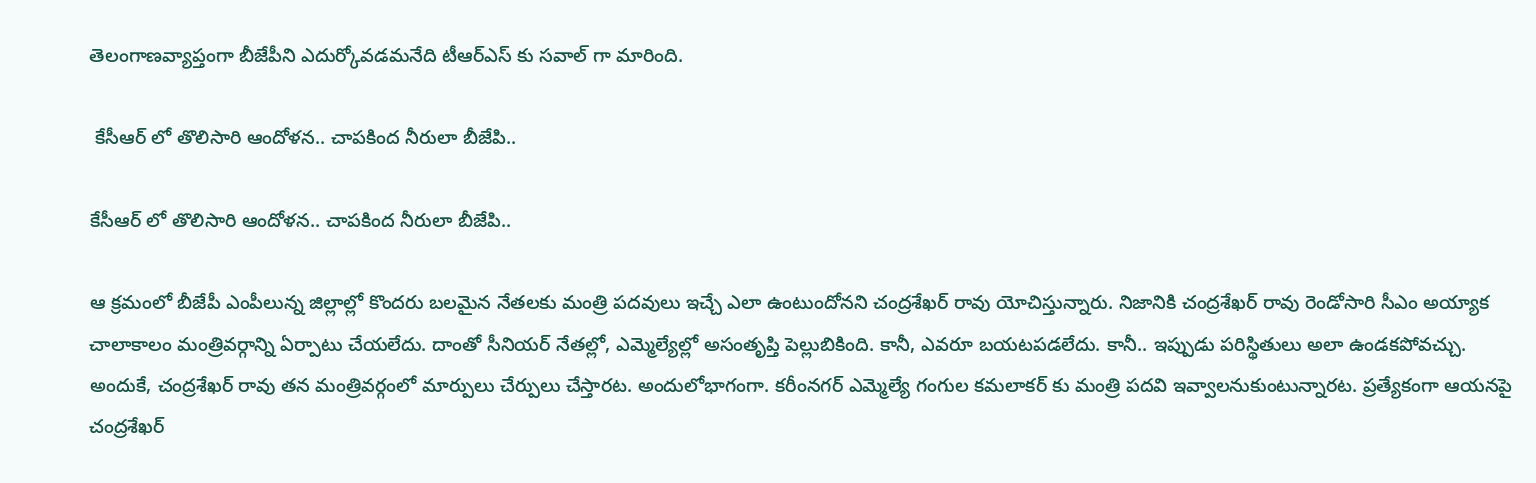తెలంగాణవ్యాప్తంగా బీజేపీని ఎదుర్కోవడమనేది టీఆర్ఎస్ కు సవాల్ గా మారింది.

 కేసీఆర్ లో తొలిసారి ఆందోళన.. చాపకింద నీరులా బీజేపి..

కేసీఆర్ లో తొలిసారి ఆందోళన.. చాపకింద నీరులా బీజేపి..

ఆ క్రమంలో బీజేపీ ఎంపీలున్న జిల్లాల్లో కొందరు బలమైన నేతలకు మంత్రి పదవులు ఇచ్చే ఎలా ఉంటుందోనని చంద్రశేఖర్ రావు యోచిస్తున్నారు. నిజానికి చంద్రశేఖర్ రావు రెండోసారి సీఎం అయ్యాక చాలాకాలం మంత్రివర్గాన్ని ఏర్పాటు చేయలేదు. దాంతో సీనియర్ నేతల్లో, ఎమ్మెల్యేల్లో అసంతృప్తి పెల్లుబికింది. కానీ, ఎవరూ బయటపడలేదు. కానీ.. ఇప్పుడు పరిస్థితులు అలా ఉండకపోవచ్చు. అందుకే, చంద్రశేఖర్ రావు తన మంత్రివర్గంలో మార్పులు చేర్పులు చేస్తారట. అందులోభాగంగా. కరీంనగర్ ఎమ్మెల్యే గంగుల కమలాకర్ కు మంత్రి పదవి ఇవ్వాలనుకుంటున్నారట. ప్రత్యేకంగా ఆయనపై చంద్రశేఖర్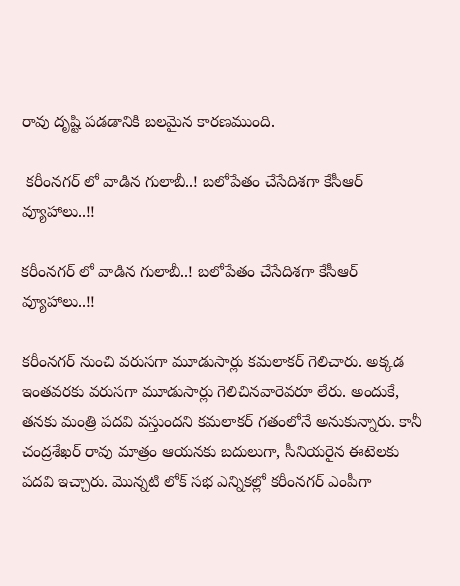రావు దృష్టి పడడానికి బలమైన కారణముంది.

 కరీంనగర్ లో వాడిన గులాబీ..! బలోపేతం చేసేదిశగా కేసీఆర్ వ్యూహాలు..!!

కరీంనగర్ లో వాడిన గులాబీ..! బలోపేతం చేసేదిశగా కేసీఆర్ వ్యూహాలు..!!

కరీంనగర్ నుంచి వరుసగా మూడుసార్లు కమలాకర్ గెలిచారు. అక్కడ ఇంతవరకు వరుసగా మూడుసార్లు గెలిచినవారెవరూ లేరు. అందుకే, తనకు మంత్రి పదవి వస్తుందని కమలాకర్ గతంలోనే అనుకున్నారు. కానీ చంద్రశేఖర్ రావు మాత్రం ఆయనకు బదులుగా, సీనియరైన ఈటెలకు పదవి ఇచ్చారు. మొన్నటి లోక్ సభ ఎన్నికల్లో కరీంనగర్ ఎంపీగా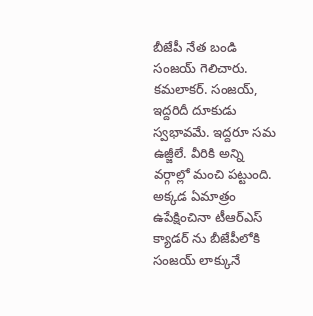బీజేపీ నేత బండి సంజయ్ గెలిచారు. కమలాకర్. సంజయ్, ఇద్దరిదీ దూకుడు స్వభావమే. ఇద్దరూ సమ ఉజ్జీలే. వీరికి అన్ని వర్గాల్లో మంచి పట్టుంది. అక్కడ ఏమాత్రం ఉపేక్షించినా టీఆర్ఎస్ క్యాడర్ ను బీజేపీలోకి సంజయ్ లాక్కునే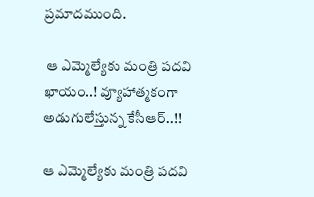ప్రమాదముంది.

 ఆ ఎమ్మెల్యేకు మంత్రి పదవి ఖాయం..! వ్యూహాత్మకంగా అడుగులేస్తున్న కేసీఆర్..!!

ఆ ఎమ్మెల్యేకు మంత్రి పదవి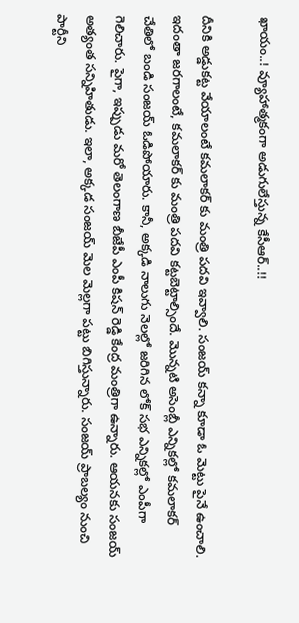ఖాయం..! వ్యూహాత్మకంగా అడుగులేస్తున్న కేసీఆర్..!!

దీనికి అడ్డుకట్ట వేయాలంటే కమలాకర్ కు మంత్రి పదవి ఇవ్వాలి. సంజయ్ కన్నా కూడా ఓ మెట్టు పైనే ఉంచాలి. ఇదంతా జరగాలంటే, కమలాకర్ కు మంత్రి పదవి కట్టబెట్టాల్సిందే. మొన్నటి అసెంబ్లీ ఎన్నికల్లో కమలాకర్ చేతిలో బండి సంజయ్ ఓడిపోయారు. కానీ, అక్కడి నాలుగు నెలల్లో జరిగిన లోక్ సభ ఎన్నికల్లో ఎంపీగా గెలిచారు. పైగా, ఇప్పుడు మరో తెలంగాణ బీజేపీ ఎంపీ కిషన్ రెడ్డి కేంద్ర మంత్రిగా ఉన్నారు. ఆయనకు సంజయ్ అత్యంత సన్నిహితుడు. ఇలా, అక్కడ సంజయ్ మెల మెల్లగా పట్టు బిగిస్తున్నారు. సంజయ్ ప్రాబల్యం నుంచి పార్టీని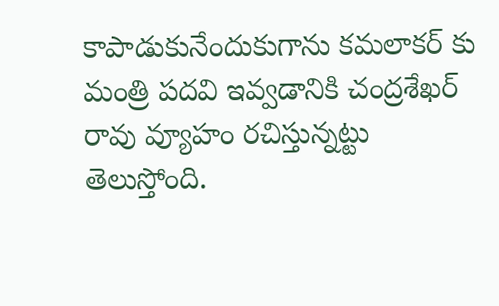కాపాడుకునేందుకుగాను కమలాకర్ కు మంత్రి పదవి ఇవ్వడానికి చంద్రశేఖర్ రావు వ్యూహం రచిస్తున్నట్టు తెలుస్తోంది.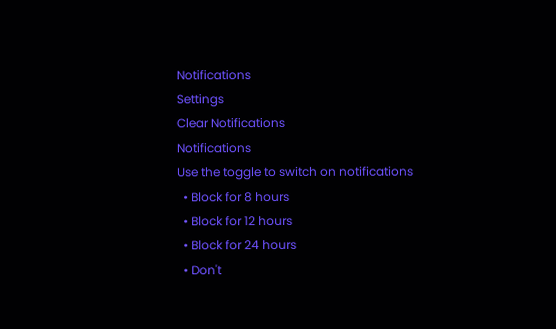Notifications
Settings
Clear Notifications
Notifications
Use the toggle to switch on notifications
  • Block for 8 hours
  • Block for 12 hours
  • Block for 24 hours
  • Don't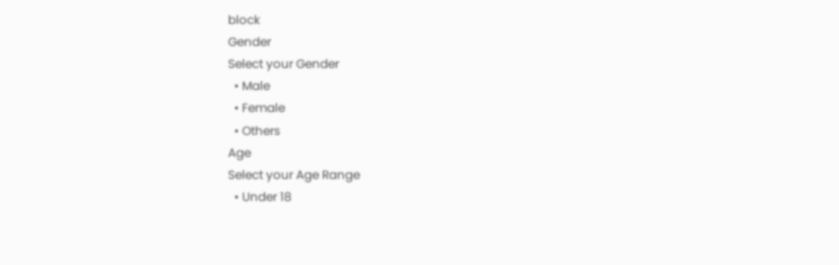block
Gender
Select your Gender
  • Male
  • Female
  • Others
Age
Select your Age Range
  • Under 18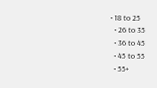• 18 to 25
  • 26 to 35
  • 36 to 45
  • 45 to 55
  • 55+